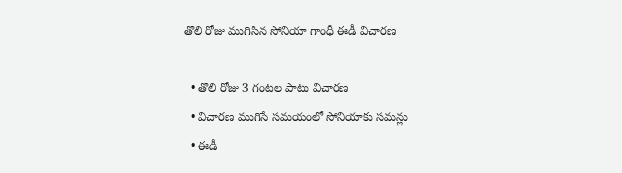తొలి రోజు ముగిసిన సోనియా గాంధీ ఈడీ విచార‌ణ‌

  • తొలి రోజు 3 గంట‌ల పాటు విచార‌ణ‌
  • విచారణ ముగిసే స‌మ‌యంలో సోనియాకు స‌మ‌న్లు
  • ఈడీ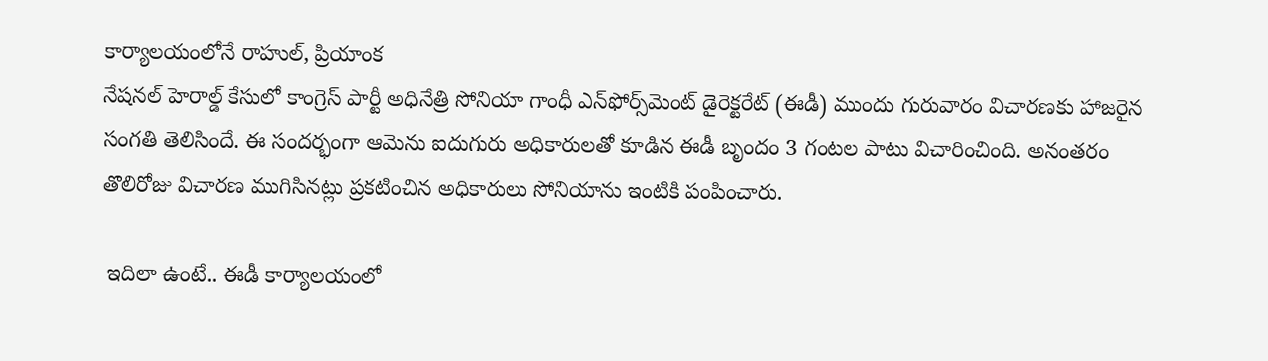కార్యాల‌యంలోనే రాహుల్‌, ప్రియాంక‌
నేష‌న‌ల్ హెరాల్డ్ కేసులో కాంగ్రెస్ పార్టీ అధినేత్రి సోనియా గాంధీ ఎన్‌ఫోర్స్‌మెంట్ డైరెక్ట‌రేట్ (ఈడీ) ముందు గురువారం విచార‌ణ‌కు హాజ‌రైన సంగ‌తి తెలిసిందే. ఈ సందర్భంగా ఆమెను ఐదుగురు అధికారుల‌తో కూడిన ఈడీ బృందం 3 గంట‌ల పాటు విచారించింది. అనంత‌రం తొలిరోజు విచార‌ణ ముగిసిన‌ట్లు ప్రక‌టించిన అధికారులు సోనియాను ఇంటికి పంపించారు.

 ఇదిలా ఉంటే.. ఈడీ కార్యాల‌యంలో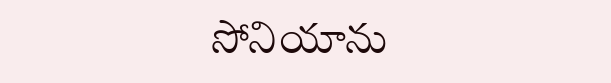సోనియాను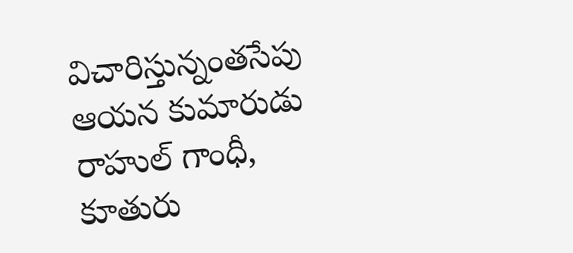విచారిస్తున్నంత‌సేపు ఆయ‌న కుమారుడు రాహుల్ గాంధీ, కూతురు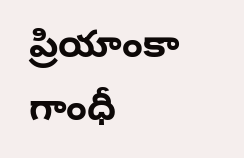ప్రియాంకా గాంధీ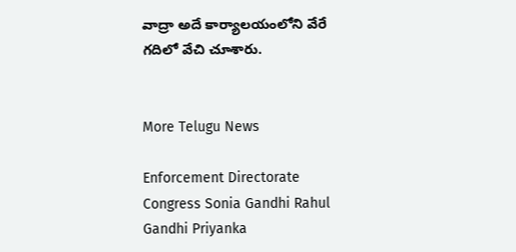వాద్రా అదే కార్యాల‌యంలోని వేరే గ‌దిలో వేచి చూశారు.


More Telugu News

Enforcement Directorate Congress Sonia Gandhi Rahul Gandhi Priyanka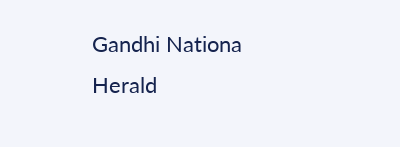Gandhi Nationa Herald